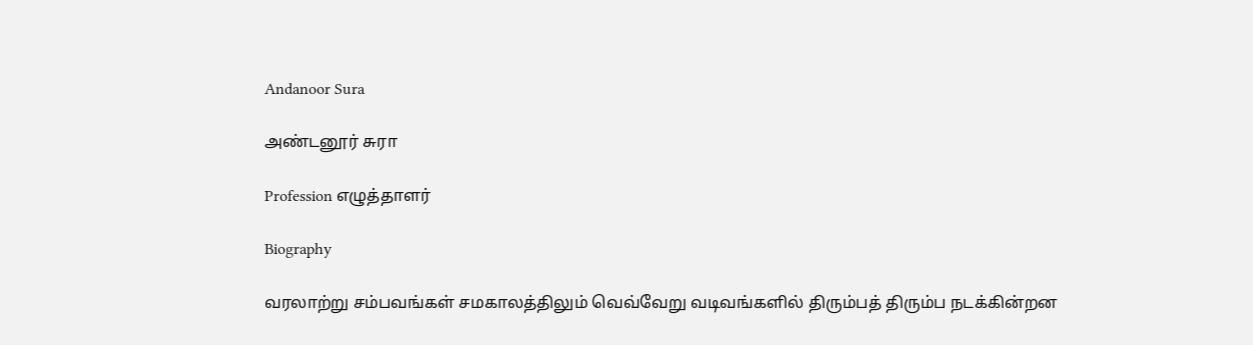Andanoor Sura

அண்டனூர் சுரா

Profession எழுத்தாளர்

Biography

வரலாற்று சம்பவங்கள் சமகாலத்திலும் வெவ்வேறு வடிவங்களில் திரும்பத் திரும்ப நடக்கின்றன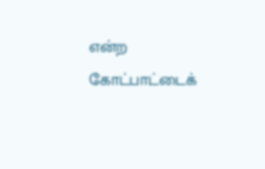என்ற கோட்பாட்டைக்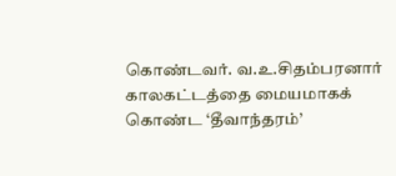கொண்டவர். வ.உ.சிதம்பரனார் காலகட்டத்தை மையமாகக் கொண்ட ‘தீவாந்தரம்’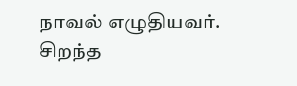நாவல் எழுதியவர். சிறந்த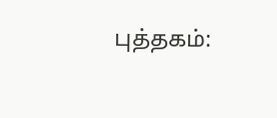புத்தகம்: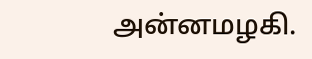அன்னமழகி.